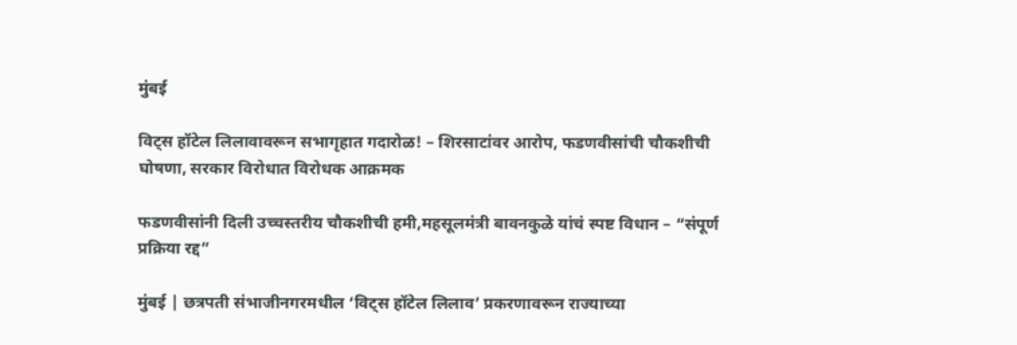मुंबई

विट्स हॉटेल लिलावावरून सभागृहात गदारोळ! – शिरसाटांवर आरोप, फडणवीसांची चौकशीची घोषणा, सरकार विरोधात विरोधक आक्रमक

फडणवीसांनी दिली उच्चस्तरीय चौकशीची हमी,महसूलमंत्री बावनकुळे यांचं स्पष्ट विधान – “संपूर्ण प्रक्रिया रद्द”

मुंबई | छत्रपती संभाजीनगरमधील ‘विट्स हॉटेल लिलाव’ प्रकरणावरून राज्याच्या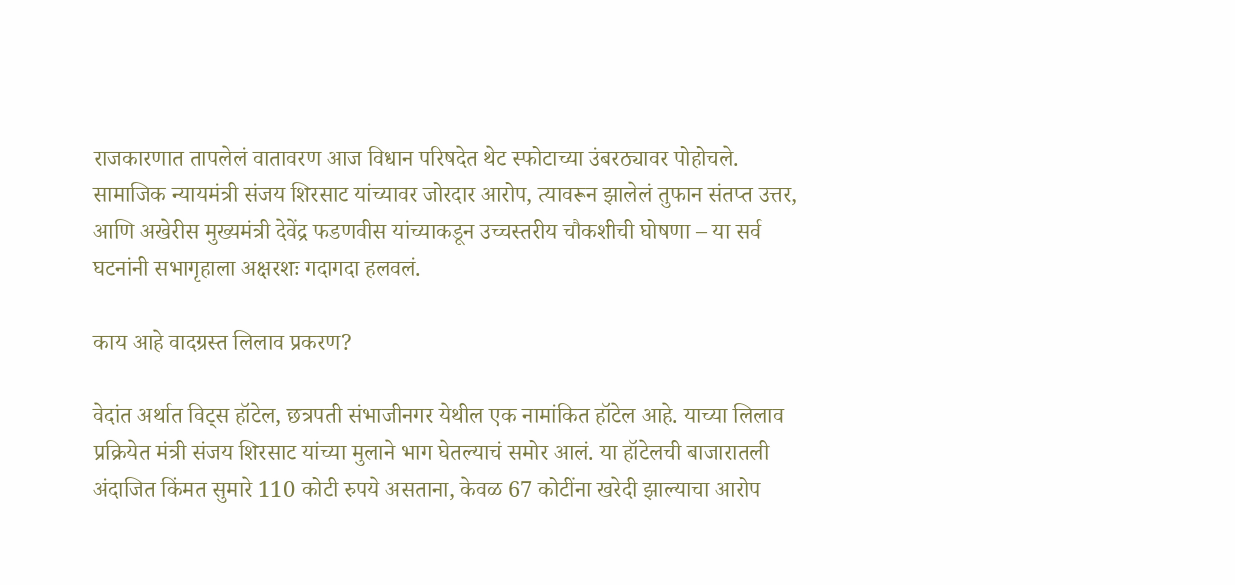राजकारणात तापलेलं वातावरण आज विधान परिषदेत थेट स्फोटाच्या उंबरठ्यावर पोहोचले. सामाजिक न्यायमंत्री संजय शिरसाट यांच्यावर जोरदार आरोप, त्यावरून झालेलं तुफान संतप्त उत्तर, आणि अखेरीस मुख्यमंत्री देवेंद्र फडणवीस यांच्याकडून उच्चस्तरीय चौकशीची घोषणा – या सर्व घटनांनी सभागृहाला अक्षरशः गदागदा हलवलं.

काय आहे वादग्रस्त लिलाव प्रकरण?

वेदांत अर्थात विट्स हॉटेल, छत्रपती संभाजीनगर येथील एक नामांकित हॉटेल आहे. याच्या लिलाव प्रक्रियेत मंत्री संजय शिरसाट यांच्या मुलाने भाग घेतल्याचं समोर आलं. या हॉटेलची बाजारातली अंदाजित किंमत सुमारे 110 कोटी रुपये असताना, केवळ 67 कोटींना खरेदी झाल्याचा आरोप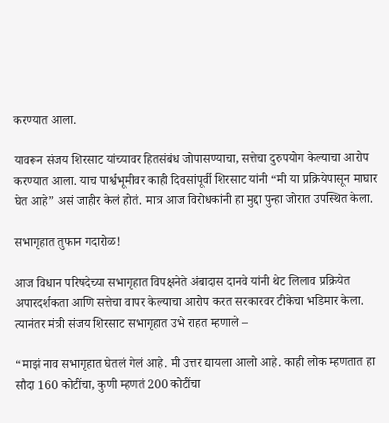करण्यात आला.

यावरून संजय शिरसाट यांच्यावर हितसंबंध जोपासण्याचा, सत्तेचा दुरुपयोग केल्याचा आरोप करण्यात आला. याच पार्श्वभूमीवर काही दिवसांपूर्वी शिरसाट यांनी “मी या प्रक्रियेपासून माघार घेत आहे” असं जाहीर केलं होतं. मात्र आज विरोधकांनी हा मुद्दा पुन्हा जोरात उपस्थित केला.

सभागृहात तुफान गदारोळ!

आज विधान परिषदेच्या सभागृहात विपक्षनेते अंबादास दानवे यांनी थेट लिलाव प्रक्रियेत अपारदर्शकता आणि सत्तेचा वापर केल्याचा आरोप करत सरकारवर टीकेचा भडिमार केला. त्यानंतर मंत्री संजय शिरसाट सभागृहात उभे राहत म्हणाले –

“माझं नाव सभागृहात घेतलं गेलं आहे. मी उत्तर द्यायला आलो आहे. काही लोक म्हणतात हा सौदा 160 कोटींचा, कुणी म्हणतं 200 कोटींचा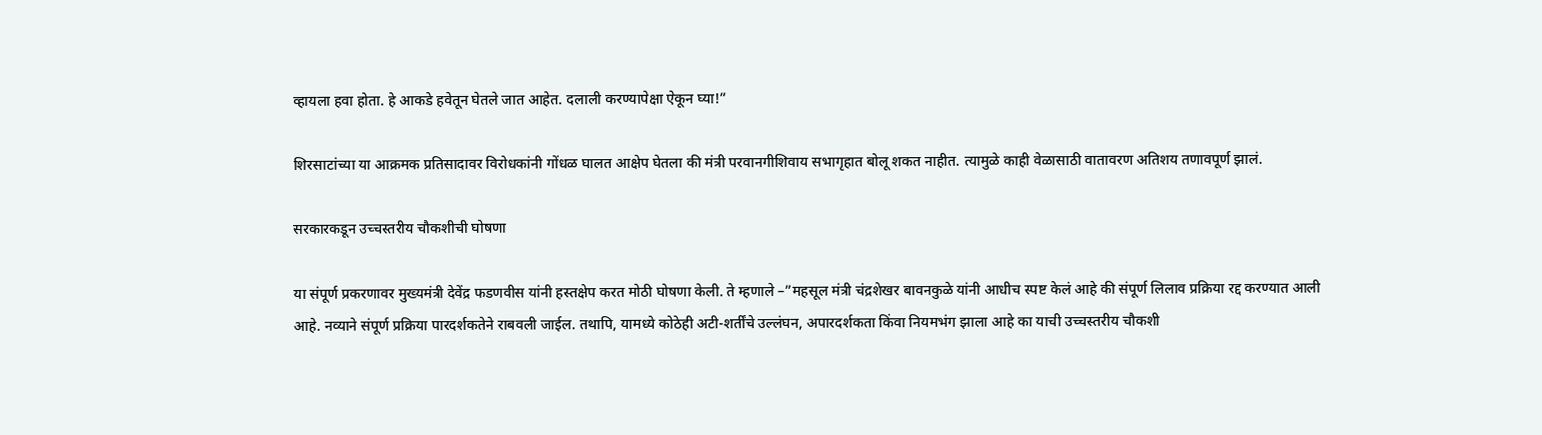व्हायला हवा होता. हे आकडे हवेतून घेतले जात आहेत. दलाली करण्यापेक्षा ऐकून घ्या!”

शिरसाटांच्या या आक्रमक प्रतिसादावर विरोधकांनी गोंधळ घालत आक्षेप घेतला की मंत्री परवानगीशिवाय सभागृहात बोलू शकत नाहीत. त्यामुळे काही वेळासाठी वातावरण अतिशय तणावपूर्ण झालं.

सरकारकडून उच्चस्तरीय चौकशीची घोषणा

या संपूर्ण प्रकरणावर मुख्यमंत्री देवेंद्र फडणवीस यांनी हस्तक्षेप करत मोठी घोषणा केली. ते म्हणाले –”महसूल मंत्री चंद्रशेखर बावनकुळे यांनी आधीच स्पष्ट केलं आहे की संपूर्ण लिलाव प्रक्रिया रद्द करण्यात आली आहे. नव्याने संपूर्ण प्रक्रिया पारदर्शकतेने राबवली जाईल. तथापि, यामध्ये कोठेही अटी-शर्तींचे उल्लंघन, अपारदर्शकता किंवा नियमभंग झाला आहे का याची उच्चस्तरीय चौकशी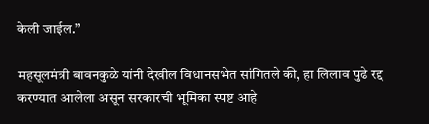केली जाईल.”

महसूलमंत्री बावनकुळे यांनी देखील विधानसभेत सांगितले की, हा लिलाव पुढे रद्द करण्यात आलेला असून सरकारची भूमिका स्पष्ट आहे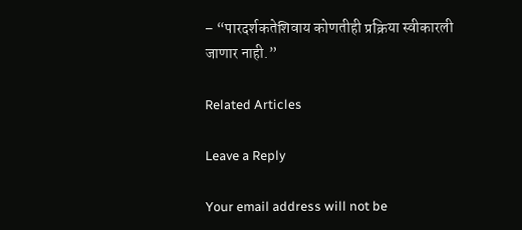– “पारदर्शकतेशिवाय कोणतीही प्रक्रिया स्वीकारली जाणार नाही.”

Related Articles

Leave a Reply

Your email address will not be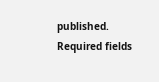published. Required fields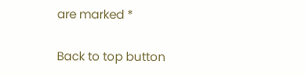are marked *

Back to top button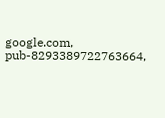google.com, pub-8293389722763664,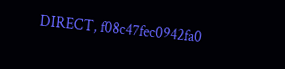DIRECT, f08c47fec0942fa0